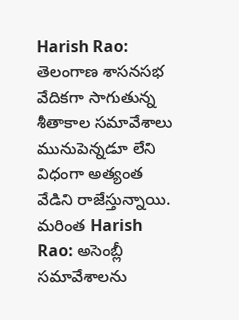Harish Rao: తెలంగాణ శాసనసభ వేదికగా సాగుతున్న శీతాకాల సమావేశాలు మునుపెన్నడూ లేని విధంగా అత్యంత వేడిని రాజేస్తున్నాయి.
మరింత Harish Rao: అసెంబ్లీ సమావేశాలను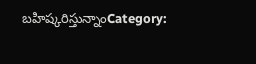బహిష్కరిస్తున్నాంCategory: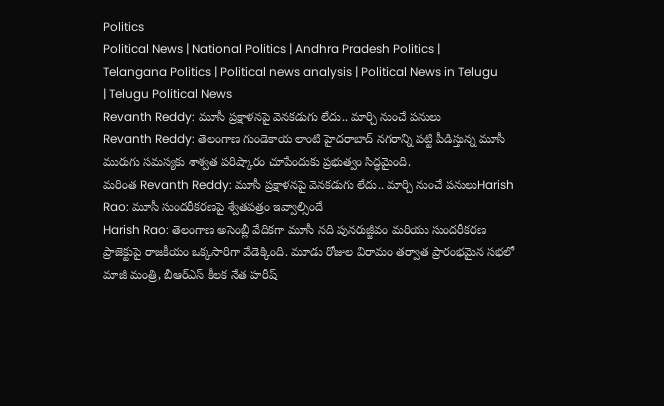Politics
Political News | National Politics | Andhra Pradesh Politics | Telangana Politics | Political news analysis | Political News in Telugu | Telugu Political News
Revanth Reddy: మూసీ ప్రక్షాళనపై వెనకడుగు లేదు.. మార్చి నుంచే పనులు
Revanth Reddy: తెలంగాణ గుండెకాయ లాంటి హైదరాబాద్ నగరాన్ని పట్టి పీడిస్తున్న మూసీ మురుగు సమస్యకు శాశ్వత పరిష్కారం చూపేందుకు ప్రభుత్వం సిద్ధమైంది.
మరింత Revanth Reddy: మూసీ ప్రక్షాళనపై వెనకడుగు లేదు.. మార్చి నుంచే పనులుHarish Rao: మూసీ సుందరీకరణపై శ్వేతపత్రం ఇవ్వాల్సిందే
Harish Rao: తెలంగాణ అసెంబ్లీ వేదికగా మూసీ నది పునరుజ్జీవం మరియు సుందరీకరణ ప్రాజెక్టుపై రాజకీయం ఒక్కసారిగా వేడెక్కింది. మూడు రోజుల విరామం తర్వాత ప్రారంభమైన సభలో మాజీ మంత్రి, బీఆర్ఎస్ కీలక నేత హరీష్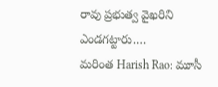రావు ప్రభుత్వ వైఖరిని ఎండగట్టారు.…
మరింత Harish Rao: మూసీ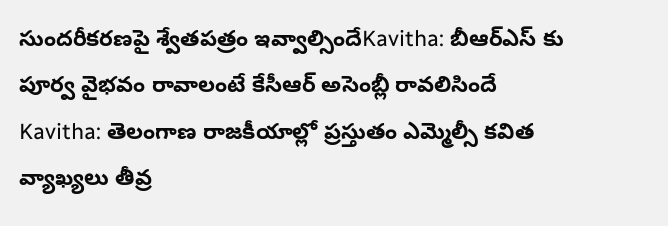సుందరీకరణపై శ్వేతపత్రం ఇవ్వాల్సిందేKavitha: బీఆర్ఎస్ కు పూర్వ వైభవం రావాలంటే కేసీఆర్ అసెంబ్లీ రావలిసిందే
Kavitha: తెలంగాణ రాజకీయాల్లో ప్రస్తుతం ఎమ్మెల్సీ కవిత వ్యాఖ్యలు తీవ్ర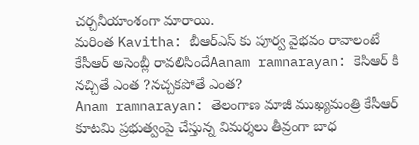చర్చనీయాంశంగా మారాయి.
మరింత Kavitha: బీఆర్ఎస్ కు పూర్వ వైభవం రావాలంటే కేసీఆర్ అసెంబ్లీ రావలిసిందేAanam ramnarayan: కెసిఆర్ కి నచ్చితే ఎంత ?నచ్చకపోతే ఎంత?
Anam ramnarayan: తెలంగాణ మాజీ ముఖ్యమంత్రి కేసీఆర్ కూటమి ప్రభుత్వంపై చేస్తున్న విమర్శలు తీవ్రంగా బాధ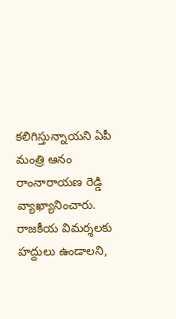కలిగిస్తున్నాయని ఏపీ మంత్రి ఆనం రాంనారాయణ రెడ్డి వ్యాఖ్యానించారు. రాజకీయ విమర్శలకు హద్దులు ఉండాలని,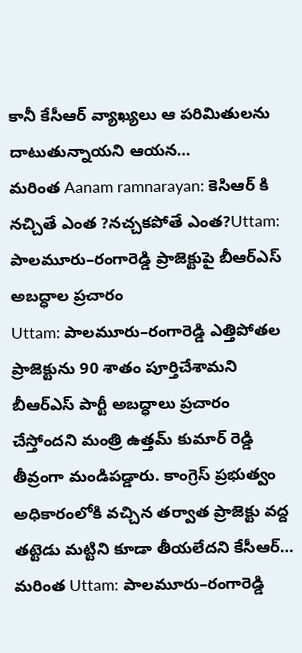కానీ కేసీఆర్ వ్యాఖ్యలు ఆ పరిమితులను దాటుతున్నాయని ఆయన…
మరింత Aanam ramnarayan: కెసిఆర్ కి నచ్చితే ఎంత ?నచ్చకపోతే ఎంత?Uttam: పాలమూరు–రంగారెడ్డి ప్రాజెక్టుపై బీఆర్ఎస్ అబద్ధాల ప్రచారం
Uttam: పాలమూరు–రంగారెడ్డి ఎత్తిపోతల ప్రాజెక్టును 90 శాతం పూర్తిచేశామని బీఆర్ఎస్ పార్టీ అబద్ధాలు ప్రచారం చేస్తోందని మంత్రి ఉత్తమ్ కుమార్ రెడ్డి తీవ్రంగా మండిపడ్డారు. కాంగ్రెస్ ప్రభుత్వం అధికారంలోకి వచ్చిన తర్వాత ప్రాజెక్టు వద్ద తట్టెడు మట్టిని కూడా తీయలేదని కేసీఆర్…
మరింత Uttam: పాలమూరు–రంగారెడ్డి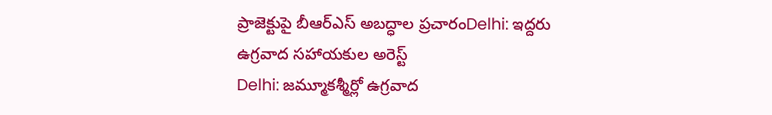ప్రాజెక్టుపై బీఆర్ఎస్ అబద్ధాల ప్రచారంDelhi: ఇద్దరు ఉగ్రవాద సహాయకుల అరెస్ట్
Delhi: జమ్మూకశ్మీర్లో ఉగ్రవాద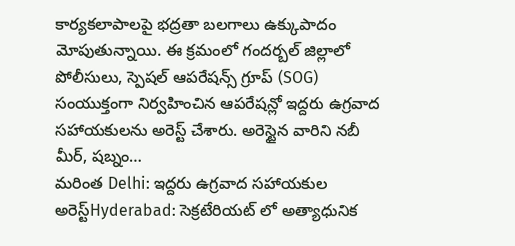కార్యకలాపాలపై భద్రతా బలగాలు ఉక్కుపాదం మోపుతున్నాయి. ఈ క్రమంలో గందర్బల్ జిల్లాలో పోలీసులు, స్పెషల్ ఆపరేషన్స్ గ్రూప్ (SOG) సంయుక్తంగా నిర్వహించిన ఆపరేషన్లో ఇద్దరు ఉగ్రవాద సహాయకులను అరెస్ట్ చేశారు. అరెస్టైన వారిని నబీ మీర్, షబ్నం…
మరింత Delhi: ఇద్దరు ఉగ్రవాద సహాయకుల అరెస్ట్Hyderabad: సెక్రటేరియట్ లో అత్యాధునిక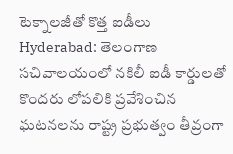టెక్నాలజీతో కొత్త ఐడీలు
Hyderabad: తెలంగాణ సచివాలయంలో నకిలీ ఐడీ కార్డులతో కొందరు లోపలికి ప్రవేశించిన ఘటనలను రాష్ట్ర ప్రభుత్వం తీవ్రంగా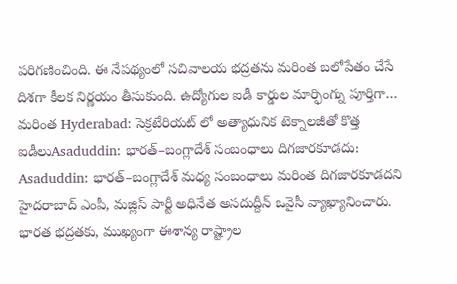పరిగణించింది. ఈ నేపథ్యంలో సచివాలయ భద్రతను మరింత బలోపేతం చేసే దిశగా కీలక నిర్ణయం తీసుకుంది. ఉద్యోగుల ఐడీ కార్డుల మార్ఫింగ్ను పూర్తిగా…
మరింత Hyderabad: సెక్రటేరియట్ లో అత్యాధునిక టెక్నాలజీతో కొత్త ఐడీలుAsaduddin: భారత్–బంగ్లాదేశ్ సంబంధాలు దిగజారకూడదు:
Asaduddin: భారత్–బంగ్లాదేశ్ మధ్య సంబంధాలు మరింత దిగజారకూడదని హైదరాబాద్ ఎంపీ, మజ్లిస్ పార్టీ అధినేత అసదుద్దీన్ ఒవైసీ వ్యాఖ్యానించారు. భారత భద్రతకు, ముఖ్యంగా ఈశాన్య రాష్ట్రాల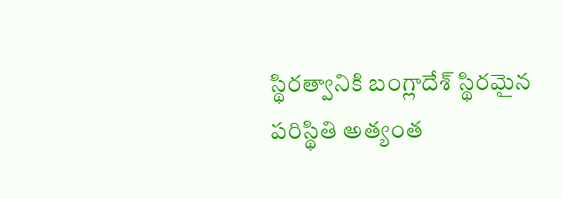స్థిరత్వానికి బంగ్లాదేశ్ స్థిరమైన పరిస్థితి అత్యంత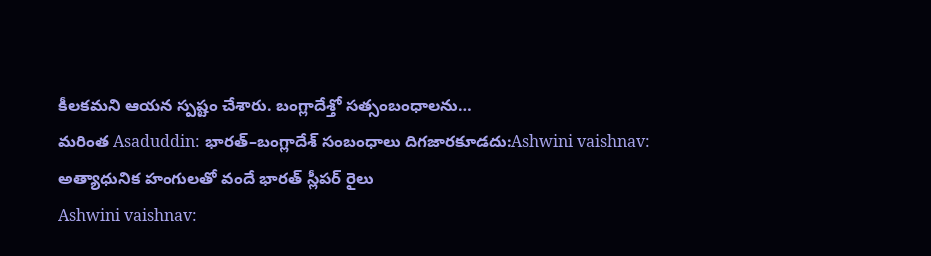కీలకమని ఆయన స్పష్టం చేశారు. బంగ్లాదేశ్తో సత్సంబంధాలను…
మరింత Asaduddin: భారత్–బంగ్లాదేశ్ సంబంధాలు దిగజారకూడదు:Ashwini vaishnav: అత్యాధునిక హంగులతో వందే భారత్ స్లీపర్ రైలు
Ashwini vaishnav: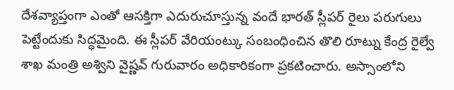దేశవ్యాప్తంగా ఎంతో ఆసక్తిగా ఎదురుచూస్తున్న వందే భారత్ స్లీపర్ రైలు పరుగులు పెట్టేందుకు సిద్ధమైంది. ఈ స్లీపర్ వేరియంట్కు సంబంధించిన తొలి రూట్ను కేంద్ర రైల్వే శాఖ మంత్రి అశ్విని వైష్ణవ్ గురువారం అధికారికంగా ప్రకటించారు. అస్సాంలోని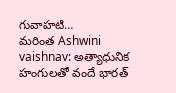గువాహటి…
మరింత Ashwini vaishnav: అత్యాధునిక హంగులతో వందే భారత్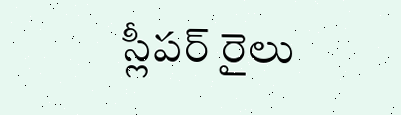స్లీపర్ రైలు